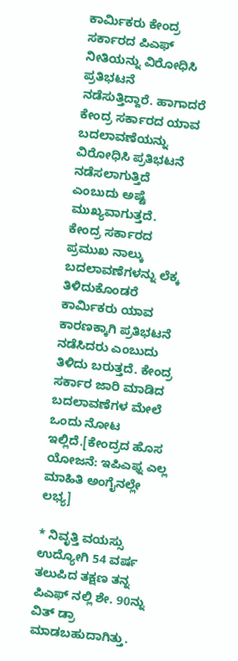ಕಾರ್ಮಿಕರು ಕೇಂದ್ರ ಸರ್ಕಾರದ ಪಿಎಫ್ ನೀತಿಯನ್ನು ವಿರೋಧಿಸಿ ಪ್ರತಿಭಟನೆ ನಡೆಸುತ್ತಿದ್ದಾರೆ. ಹಾಗಾದರೆ ಕೇಂದ್ರ ಸರ್ಕಾರದ ಯಾವ ಬದಲಾವಣೆಯನ್ನು ವಿರೋಧಿಸಿ ಪ್ರತಿಭಟನೆ ನಡೆಸಲಾಗುತ್ತಿದೆ ಎಂಬುದು ಅಷ್ಟೆ ಮುಖ್ಯವಾಗುತ್ತದೆ.
ಕೇಂದ್ರ ಸರ್ಕಾರದ ಪ್ರಮುಖ ನಾಲ್ಕು ಬದಲಾವಣೆಗಳನ್ನು ಲೆಕ್ಕ ತಿಳಿದುಕೊಂಡರೆ ಕಾರ್ಮಿಕರು ಯಾವ ಕಾರಣಕ್ಕಾಗಿ ಪ್ರತಿಭಟನೆ ನಡೆಸಿದರು ಎಂಬುದು ತಿಳಿದು ಬರುತ್ತದೆ. ಕೇಂದ್ರ ಸರ್ಕಾರ ಜಾರಿ ಮಾಡಿದ ಬದಲಾವಣೆಗಳ ಮೇಲೆ ಒಂದು ನೋಟ ಇಲ್ಲಿದೆ.[ಕೇಂದ್ರದ ಹೊಸ ಯೋಜನೆ: ಇಪಿಎಫ್ನ ಎಲ್ಲ ಮಾಹಿತಿ ಅಂಗೈನಲ್ಲೇ ಲಭ್ಯ]

* ನಿವೃತ್ತಿ ವಯಸ್ಸು
ಉದ್ಯೋಗಿ 54 ವರ್ಷ ತಲುಪಿದ ತಕ್ಷಣ ತನ್ನ ಪಿಎಫ್ ನಲ್ಲಿ ಶೇ. 90ನ್ನು ವಿತ್ ಡ್ರಾ ಮಾಡಬಹುದಾಗಿತ್ತು.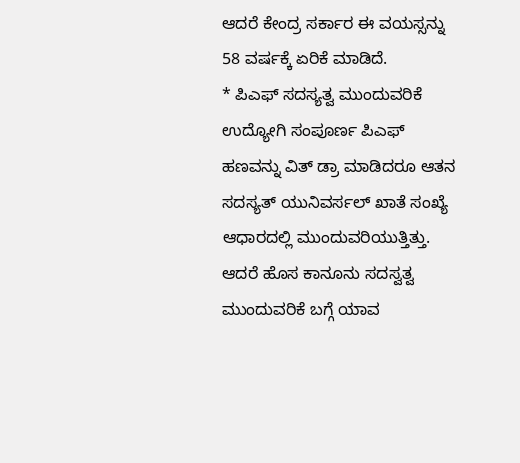ಆದರೆ ಕೇಂದ್ರ ಸರ್ಕಾರ ಈ ವಯಸ್ಸನ್ನು 58 ವರ್ಷಕ್ಕೆ ಏರಿಕೆ ಮಾಡಿದೆ.
* ಪಿಎಫ್ ಸದಸ್ಯತ್ವ ಮುಂದುವರಿಕೆ
ಉದ್ಯೋಗಿ ಸಂಪೂರ್ಣ ಪಿಎಫ್ ಹಣವನ್ನು ವಿತ್ ಡ್ರಾ ಮಾಡಿದರೂ ಆತನ ಸದಸ್ಯತ್ ಯುನಿವರ್ಸಲ್ ಖಾತೆ ಸಂಖ್ಯೆ ಆಧಾರದಲ್ಲಿ ಮುಂದುವರಿಯುತ್ತಿತ್ತು. ಆದರೆ ಹೊಸ ಕಾನೂನು ಸದಸ್ವತ್ವ ಮುಂದುವರಿಕೆ ಬಗ್ಗೆ ಯಾವ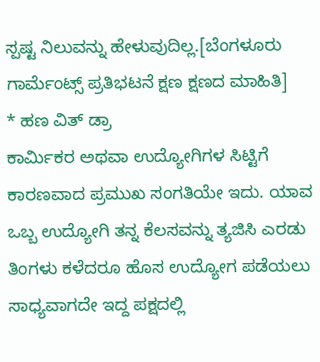ಸ್ಪಷ್ಟ ನಿಲುವನ್ನು ಹೇಳುವುದಿಲ್ಲ.[ಬೆಂಗಳೂರು ಗಾರ್ಮೆಂಟ್ಸ್ ಪ್ರತಿಭಟನೆ ಕ್ಷಣ ಕ್ಷಣದ ಮಾಹಿತಿ]
* ಹಣ ವಿತ್ ಡ್ರಾ
ಕಾರ್ಮಿಕರ ಅಥವಾ ಉದ್ಯೋಗಿಗಳ ಸಿಟ್ಟಿಗೆ ಕಾರಣವಾದ ಪ್ರಮುಖ ಸಂಗತಿಯೇ ಇದು. ಯಾವ ಒಬ್ಬ ಉದ್ಯೋಗಿ ತನ್ನ ಕೆಲಸವನ್ನು ತ್ಯಜಿಸಿ ಎರಡು ತಿಂಗಳು ಕಳೆದರೂ ಹೊಸ ಉದ್ಯೋಗ ಪಡೆಯಲು ಸಾಧ್ಯವಾಗದೇ ಇದ್ದ ಪಕ್ಷದಲ್ಲಿ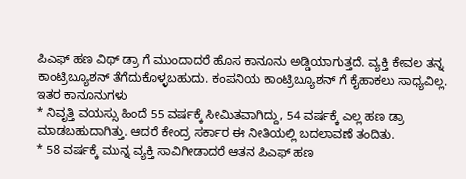ಪಿಎಫ್ ಹಣ ವಿಥ್ ಡ್ರಾ ಗೆ ಮುಂದಾದರೆ ಹೊಸ ಕಾನೂನು ಅಡ್ಡಿಯಾಗುತ್ತದೆ. ವ್ಯಕ್ತಿ ಕೇವಲ ತನ್ನ ಕಾಂಟ್ರಿಬ್ಯೂಶನ್ ತೆಗೆದುಕೊಳ್ಳಬಹುದು. ಕಂಪನಿಯ ಕಾಂಟ್ರಿಬ್ಯೂಶನ್ ಗೆ ಕೈಹಾಕಲು ಸಾಧ್ಯವಿಲ್ಲ.
ಇತರ ಕಾನೂನುಗಳು
* ನಿವೃತ್ತಿ ವಯಸ್ಸು ಹಿಂದೆ 55 ವರ್ಷಕ್ಕೆ ಸೀಮಿತವಾಗಿದ್ದು, 54 ವರ್ಷಕ್ಕೆ ಎಲ್ಲ ಹಣ ಡ್ರಾ ಮಾಡಬಹುದಾಗಿತ್ತು. ಆದರೆ ಕೇಂದ್ರ ಸರ್ಕಾರ ಈ ನೀತಿಯಲ್ಲಿ ಬದಲಾವಣೆ ತಂದಿತು.
* 58 ವರ್ಷಕ್ಕೆ ಮುನ್ನ ವ್ಯಕ್ತಿ ಸಾವಿಗೀಡಾದರೆ ಆತನ ಪಿಎಫ್ ಹಣ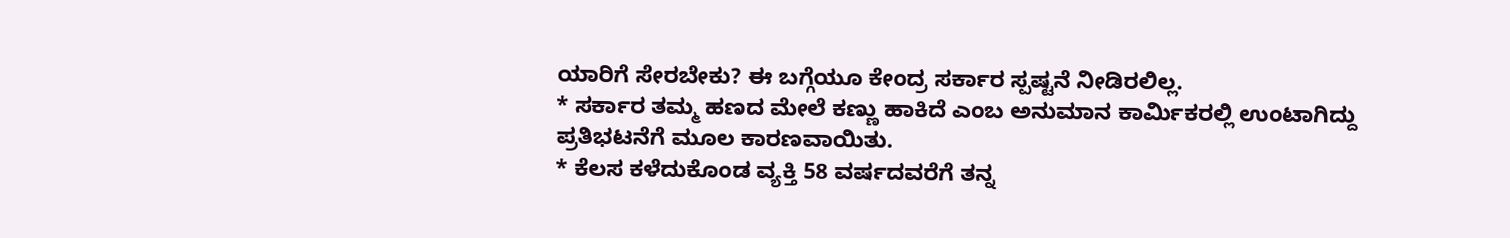ಯಾರಿಗೆ ಸೇರಬೇಕು? ಈ ಬಗ್ಗೆಯೂ ಕೇಂದ್ರ ಸರ್ಕಾರ ಸ್ಪಷ್ಟನೆ ನೀಡಿರಲಿಲ್ಲ.
* ಸರ್ಕಾರ ತಮ್ಮ ಹಣದ ಮೇಲೆ ಕಣ್ಣು ಹಾಕಿದೆ ಎಂಬ ಅನುಮಾನ ಕಾರ್ಮಿಕರಲ್ಲಿ ಉಂಟಾಗಿದ್ದು ಪ್ರತಿಭಟನೆಗೆ ಮೂಲ ಕಾರಣವಾಯಿತು.
* ಕೆಲಸ ಕಳೆದುಕೊಂಡ ವ್ಯಕ್ತಿ 58 ವರ್ಷದವರೆಗೆ ತನ್ನ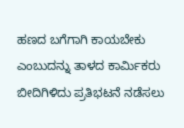ಹಣದ ಬಗೆಗಾಗಿ ಕಾಯಬೇಕು ಎಂಬುದನ್ನು ತಾಳದ ಕಾರ್ಮಿಕರು ಬೀದಿಗಿಳಿದು ಪ್ರತಿಭಟನೆ ನಡೆಸಲು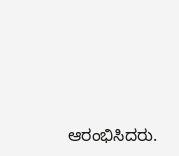ಆರಂಭಿಸಿದರು.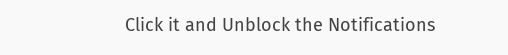Click it and Unblock the Notifications